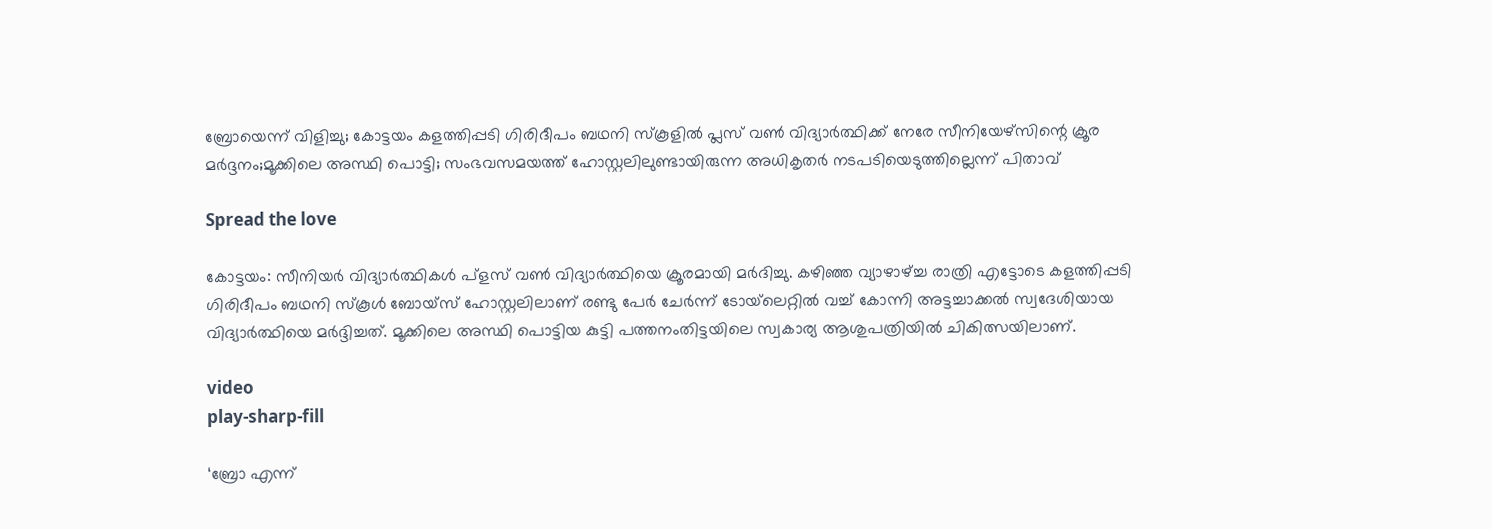ബ്രോയെന്ന് വിളിച്ചു; കോട്ടയം കളത്തിപ്പടി ഗിരിദീപം ബഥനി സ്കൂളിൽ പ്ലസ് വൺ വിദ്യാർത്ഥിക്ക് നേരേ സീനിയേഴ്സിന്റെ ക്രൂര മർദ്ദനം;മൂക്കിലെ അസ്ഥി പൊട്ടി; സംഭവസമയത്ത് ഹോസ്റ്റലിലുണ്ടായിരുന്ന അധികൃതർ നടപടിയെടുത്തില്ലെന്ന് പിതാവ്

Spread the love

കോട്ടയം: സീനിയർ വിദ്യാർത്ഥികൾ പ്ളസ് വൺ വിദ്യാർത്ഥിയെ ക്രൂരമായി മർദിച്ചു. കഴിഞ്ഞ വ്യാഴാഴ്ച്ച രാത്രി എട്ടോടെ കളത്തിപ്പടി ഗിരിദീപം ബഥനി സ്‌കൂൾ ബോയ്‌സ് ഹോസ്റ്റലിലാണ് രണ്ടു പേർ ചേർന്ന് ടോയ്‌ലെറ്റിൽ വച്ച് കോന്നി അട്ടച്ചാക്കൽ സ്വദേശിയായ വിദ്യാർത്ഥിയെ മർദ്ദിച്ചത്. മൂക്കിലെ അസ്ഥി പൊട്ടിയ കുട്ടി പത്തനംതിട്ടയിലെ സ്വകാര്യ ആശുപത്രിയിൽ ചികിത്സയിലാണ്.

video
play-sharp-fill

‘ബ്രോ എന്ന്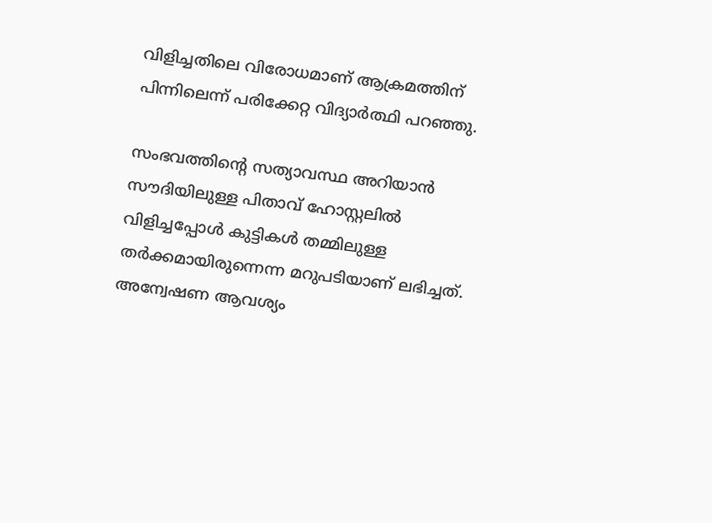വിളിച്ചതിലെ വിരോധമാണ് ആക്രമത്തിന് പിന്നിലെന്ന് പരിക്കേറ്റ വിദ്യാർത്ഥി പറഞ്ഞു.

സംഭവത്തിന്റെ സത്യാവസ്ഥ അറിയാൻ സൗദിയിലുള്ള പിതാവ് ഹോസ്റ്റലിൽ വിളിച്ചപ്പോൾ കുട്ടികൾ തമ്മിലുള്ള തർക്കമായിരുന്നെന്ന മറുപടിയാണ് ലഭിച്ചത്. അന്വേഷണ ആവശ്യം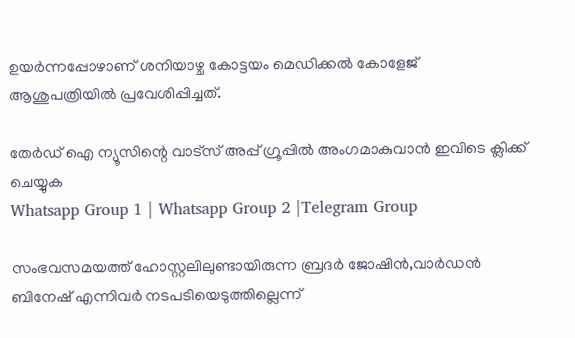ഉയർന്നപ്പോഴാണ് ശനിയാഴ്ച കോട്ടയം മെഡിക്കൽ കോളേജ് ആശുപത്രിയിൽ പ്രവേശിപ്പിച്ചത്.

തേർഡ് ഐ ന്യൂസിന്റെ വാട്സ് അപ്പ് ഗ്രൂപ്പിൽ അംഗമാകുവാൻ ഇവിടെ ക്ലിക്ക് ചെയ്യുക
Whatsapp Group 1 | Whatsapp Group 2 |Telegram Group

സംഭവസമയത്ത് ഹോസ്റ്റലിലുണ്ടായിരുന്ന ബ്രദർ ജോഷിൻ,വാർഡൻ ബിനേഷ് എന്നിവർ നടപടിയെടുത്തില്ലെന്ന്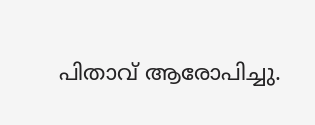പിതാവ് ആരോപിച്ചു.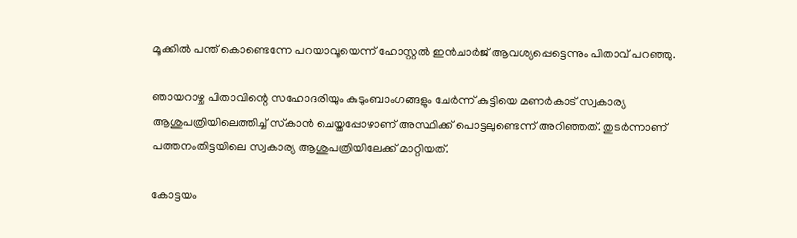മൂക്കിൽ പന്ത് കൊണ്ടെന്നേ പറയാവൂയെന്ന് ഹോസ്റ്റൽ ഇൻചാർജ് ആവശ്യപ്പെട്ടെന്നും പിതാവ് പറഞ്ഞു.

ഞായറാഴ്ച പിതാവിന്റെ സഹോദരിയും കുടുംബാംഗങ്ങളും ചേർന്ന് കുട്ടിയെ മണർകാട് സ്വകാര്യ ആശുപത്രിയിലെത്തിച്ച് സ്‌കാൻ ചെയ്തപ്പോഴാണ് അസ്ഥിക്ക് പൊട്ടലുണ്ടെന്ന് അറിഞ്ഞത്. തുടർന്നാണ് പത്തനംതിട്ടയിലെ സ്വകാര്യ ആശുപത്രിയിലേക്ക് മാറ്റിയത്.

കോട്ടയം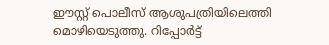ഈസ്റ്റ് പൊലീസ് ആശുപത്രിയിലെത്തി മൊഴിയെടുത്തു. റിപ്പോർട്ട്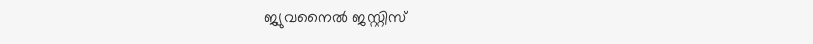ജ്യുവനൈൽ ജസ്റ്റിസ്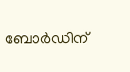ബോർഡിന്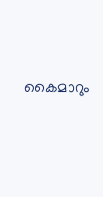കൈമാറും